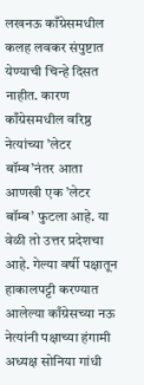लखनऊ काँग्रेसमधील कलह लवकर संपुष्टात येण्याची चिन्हे दिसत नाहीत. कारण काँग्रेसमधील वरिष्ठ नेत्यांच्या ’लेटर बॉम्ब’नंतर आता आणखी एक ’लेटर बॉम्ब’ फुटला आहे. या वेळी तो उत्तर प्रदेशचा आहे. गेल्या वर्षी पक्षातून हाकालपट्टी करण्यात आलेल्या काँग्रेसच्या नऊ नेत्यांनी पक्षाच्या हंगामी अध्यक्ष सोनिया गांधी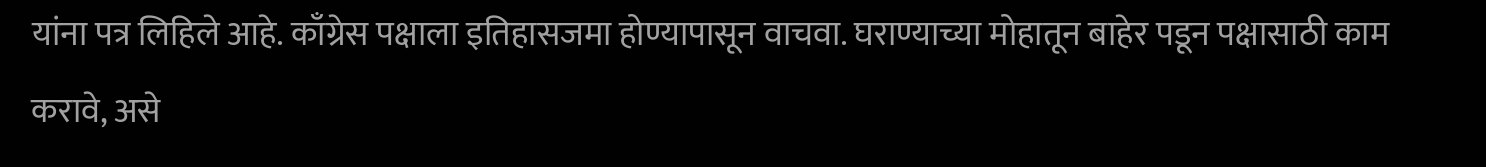यांना पत्र लिहिले आहे. काँग्रेस पक्षाला इतिहासजमा होण्यापासून वाचवा. घराण्याच्या मोहातून बाहेर पडून पक्षासाठी काम करावे, असे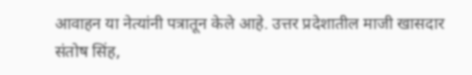आवाहन या नेत्यांनी पत्रातून केले आहे. उत्तर प्रदेशातील माजी खासदार संतोष सिंह,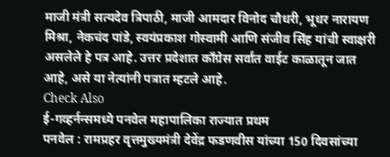माजी मंत्री सत्यदेव त्रिपाठी, माजी आमदार विनोद चौधरी, भूधर नारायण मिश्रा, नेकचंद पांडे, स्वयंप्रकाश गोस्वामी आणि संजीव सिंह यांची स्वाक्षरी असलेले हे पत्र आहे. उत्तर प्रदेशात काँग्रेस सर्वांत वाईट काळातून जात आहे, असे या नेत्यांनी पत्रात म्हटले आहे.
Check Also
ई-गव्हर्नन्समध्ये पनवेल महापालिका राज्यात प्रथम
पनवेल : रामप्रहर वृत्तमुख्यमंत्री देवेंद्र फडणवीस यांच्या 150 दिवसांच्या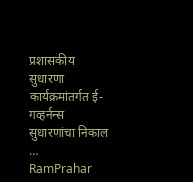प्रशासकीय सुधारणा कार्यक्रमांतर्गत ई-गव्हर्नन्स सुधारणांचा निकाल …
RamPrahar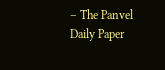– The Panvel Daily Paper